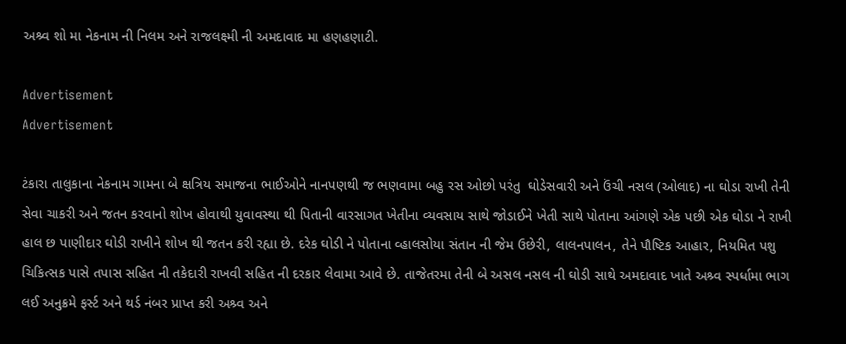અશ્ર્વ શો મા નેકનામ ની નિલમ અને રાજલક્ષ્મી ની અમદાવાદ મા હણહણાટી.

Advertisement
Advertisement

ટંકારા તાલુકાના નેકનામ ગામના બે ક્ષત્રિય સમાજના ભાઈઓને નાનપણથી જ ભણવામા બહુ રસ ઓછો પરંતુ  ઘોડેસવારી અને ઉંચી નસલ (ઓલાદ) ના ઘોડા રાખી તેની સેવા ચાકરી અને જતન કરવાનો શોખ હોવાથી યુવાવસ્થા થી પિતાની વારસાગત ખેતીના વ્યવસાય સાથે જોડાઈને ખેતી સાથે પોતાના આંગણે એક પછી એક ઘોડા ને રાખી હાલ છ પાણીદાર ઘોડી રાખીને શોખ થી જતન કરી રહ્યા છે. દરેક ઘોડી ને પોતાના વ્હાલસોયા સંતાન ની જેમ ઉછેરી, લાલનપાલન, તેને પૌષ્ટિક આહાર, નિયમિત પશુ ચિકિત્સક પાસે તપાસ સહિત ની તકેદારી રાખવી સહિત ની દરકાર લેવામા આવે છે. તાજેતરમા તેની બે અસલ નસલ ની ઘોડી સાથે અમદાવાદ ખાતે અશ્ર્વ સ્પર્ધામા ભાગ લઈ અનુક્રમે ફર્સ્ટ અને થર્ડ નંબર પ્રાપ્ત કરી અશ્ર્વ અને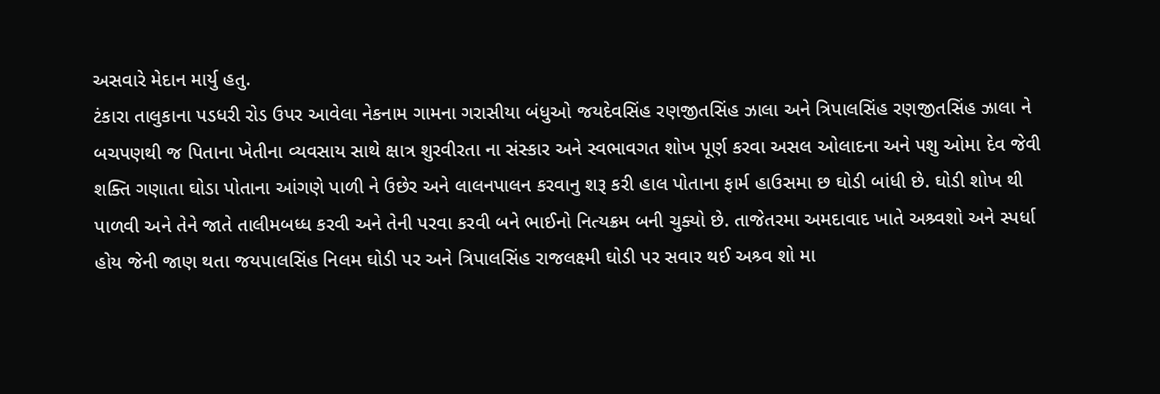અસવારે મેદાન માર્યુ હતુ.
ટંકારા તાલુકાના પડધરી રોડ ઉપર આવેલા નેકનામ ગામના ગરાસીયા બંધુઓ જયદેવસિંહ રણજીતસિંહ ઝાલા અને ત્રિપાલસિંહ રણજીતસિંહ ઝાલા ને બચપણથી જ પિતાના ખેતીના વ્યવસાય સાથે ક્ષાત્ર શુરવીરતા ના સંસ્કાર અને સ્વભાવગત શોખ પૂર્ણ કરવા અસલ ઓલાદના અને પશુ ઓમા દેવ જેવી શક્તિ ગણાતા ઘોડા પોતાના આંગણે પાળી ને ઉછેર અને લાલનપાલન કરવાનુ શરૂ કરી હાલ પોતાના ફાર્મ હાઉસમા છ ઘોડી બાંધી છે. ઘોડી શોખ થી પાળવી અને તેને જાતે તાલીમબધ્ધ કરવી અને તેની પરવા કરવી બને ભાઈનો નિત્યક્રમ બની ચુક્યો છે. તાજેતરમા અમદાવાદ ખાતે અશ્ર્વશો અને સ્પર્ધા હોય જેની જાણ થતા જયપાલસિંહ નિલમ ઘોડી પર અને ત્રિપાલસિંહ રાજલક્ષ્મી ઘોડી પર સવાર થઈ અશ્ર્વ શો મા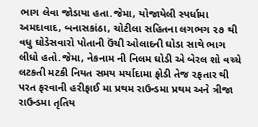ભાગ લેવા જોડાયા હતા.જેમા, યોજાયેલી સ્પર્ધામા અમદાવાદ, બનાસકાંઠા, ચોટીલા સહિતના લગભગ ૨૭ થી વધુ ઘોડેસવારો પોતાની ઉંચી ઓલાદની ઘોડા સાથે ભાગ લીધો હતો.જેમા, નેકનામ ની નિલમ ઘોડી એ બેરલ શો વચ્ચે લટકતી મટકી નિયત સમય મર્યાદામા ફોડી તેજ રફતાર થી પરત ફરવાની હરીફાઈ મા પ્રથમ રાઉન્ડમા પ્રથમ અને ત્રીજા રાઉન્ડમા તૃતિય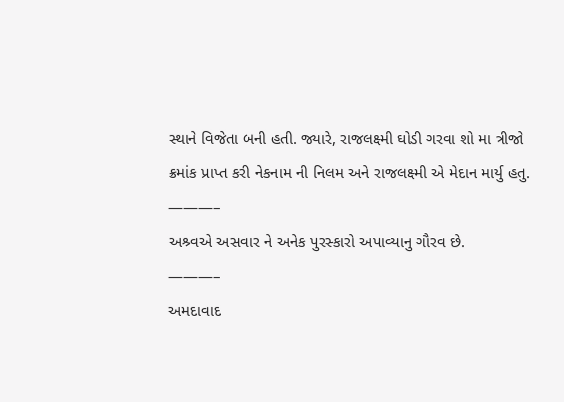સ્થાને વિજેતા બની હતી. જ્યારે, રાજલક્ષ્મી ઘોડી ગરવા શો મા ત્રીજો ક્રમાંક પ્રાપ્ત કરી નેકનામ ની નિલમ અને રાજલક્ષ્મી એ મેદાન માર્યુ હતુ.
———–
અશ્ર્વએ અસવાર ને અનેક પુરસ્કારો અપાવ્યાનુ ગૌરવ છે.
———–
અમદાવાદ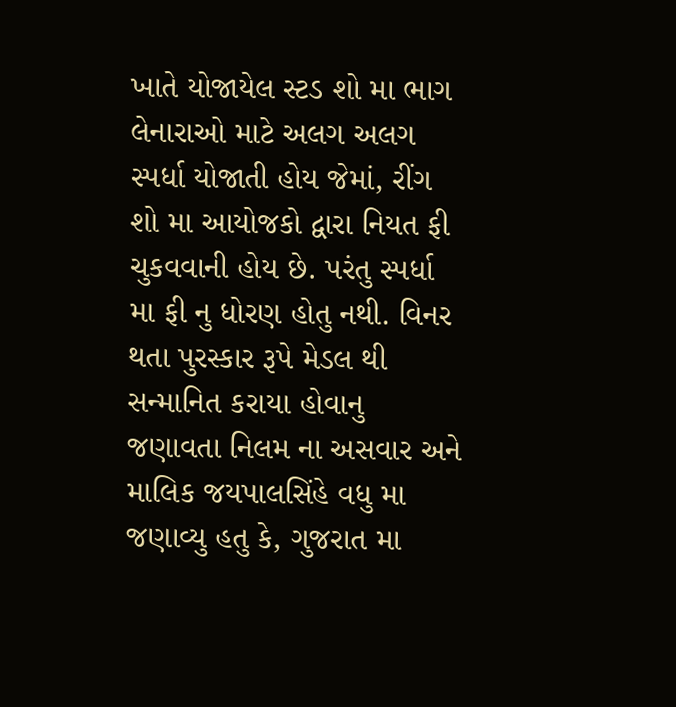ખાતે યોજાયેલ સ્ટડ શો મા ભાગ લેનારાઓ માટે અલગ અલગ સ્પર્ધા યોજાતી હોય જેમાં, રીંગ શો મા આયોજકો દ્વારા નિયત ફી ચુકવવાની હોય છે. પરંતુ સ્પર્ધા મા ફી નુ ધોરણ હોતુ નથી. વિનર થતા પુરસ્કાર રૂપે મેડલ થી સન્માનિત કરાયા હોવાનુ જણાવતા નિલમ ના અસવાર અને માલિક જયપાલસિંહે વધુ મા જણાવ્યુ હતુ કે, ગુજરાત મા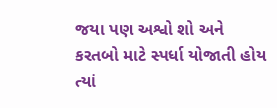જયા પણ અશ્વો શો અને કરતબો માટે સ્પર્ધા યોજાતી હોય ત્યાં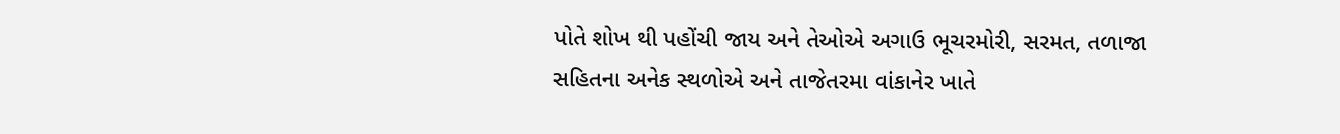પોતે શોખ થી પહોંચી જાય અને તેઓએ અગાઉ ભૂચરમોરી, સરમત, તળાજા સહિતના અનેક સ્થળોએ અને તાજેતરમા વાંકાનેર ખાતે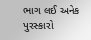ભાગ લઈ અનેક પુરસ્કારો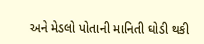અને મેડલો પોતાની માનિતી ઘોડી થકી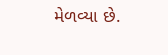મેળવ્યા છે.